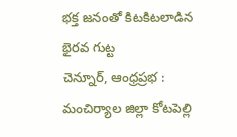భక్త జనంతో కిటకిటలాడిన భైరవ గుట్ట
చెన్నూర్, ఆంధ్రప్రభ : మంచిర్యాల జిల్లా కోటపెల్లి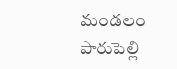మండలం పారుపెల్లి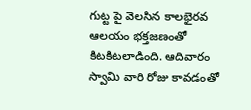గుట్ట పై వెలసిన కాలభైరవ ఆలయం భక్తజణంతో కిటకిటలాడింది. ఆదివారం స్వామి వారి రోజు కావడంతో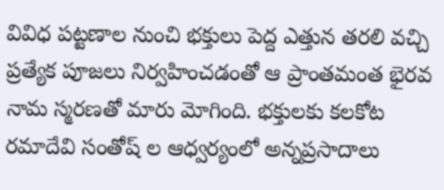వివిధ పట్టణాల నుంచి భక్తులు పెద్ద ఎత్తున తరలి వచ్చి ప్రత్యేక పూజలు నిర్వహించడంతో ఆ ప్రాంతమంత భైరవ నామ స్మరణతో మారు మోగింది. భక్తులకు కలకోట రమాదేవి సంతోష్ ల ఆధ్వర్యంలో అన్నప్రసాదాలు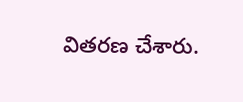వితరణ చేశారు.